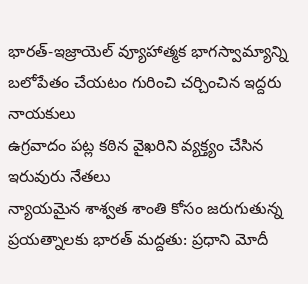భారత్-ఇజ్రాయెల్ వ్యూహాత్మక భాగస్వామ్యాన్ని బలోపేతం చేయటం గురించి చర్చించిన ఇద్దరు నాయకులు
ఉగ్రవాదం పట్ల కఠిన వైఖరిని వ్యక్త్యం చేసిన ఇరువురు నేతలు
న్యాయమైన శాశ్వత శాంతి కోసం జరుగుతున్న ప్రయత్నాలకు భారత్‌ మద్దతు: ప్రధాని మోదీ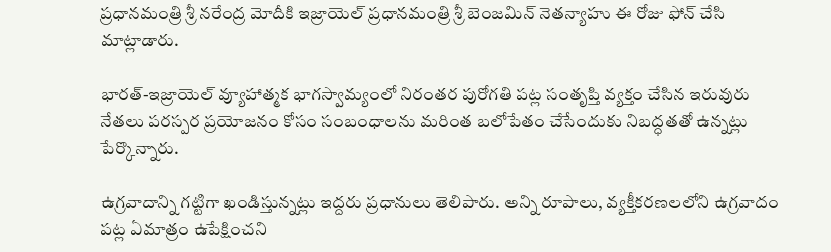ప్రధానమంత్రి శ్రీ నరేంద్ర మోదీకి ఇజ్రాయెల్ ప్రధానమంత్రి శ్రీ బెంజమిన్ నెతన్యాహు ఈ రోజు ఫోన్ చేసి మాట్లాడారు.

భారత్‌-ఇజ్రాయెల్ వ్యూహాత్మక భాగస్వామ్యంలో నిరంతర పురోగతి పట్ల సంతృప్తి వ్యక్తం చేసిన ఇరువురు నేతలు పరస్పర ప్రయోజనం కోసం సంబంధాలను మరింత బలోపేతం చేసేందుకు నిబద్ధతతో ఉన్నట్లు పేర్కొన్నారు.

ఉగ్రవాదాన్ని గట్టిగా ఖండిస్తున్నట్లు ఇద్దరు ప్రధానులు తెలిపారు. అన్ని రూపాలు, వ్యక్తీకరణలలోని ఉగ్రవాదం పట్ల ఏమాత్రం ఉపేక్షించని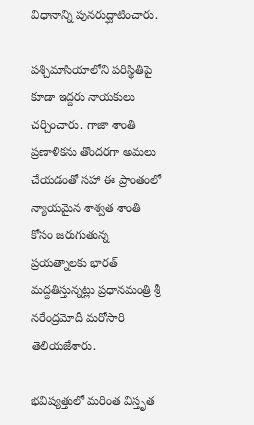విధానాన్ని పునరుద్ఘాటించారు.

పశ్చిమాసియాలోని పరిస్థితి‌పై కూడా ఇద్దరు నాయకులు చర్చించారు. గాజా శాంతి ప్రణాళికను తొందరగా అమలు చేయడంతో సహా ఈ ప్రాంతంలో న్యాయమైన శాశ్వత శాంతి కోసం జరుగుతున్న ప్రయత్నాలకు భారత్‌ మద్దతిస్తున్నట్లు ప్రధానమంత్రి శ్రీ నరేంద్రమోదీ మరోసారి తెలియజేశారు.

భవిష్యత్తులో మరింత విస్తృత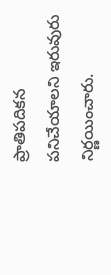ప్రాతిపదికన పనిచేయాలని ఇరువురు నిర్ణయించారు.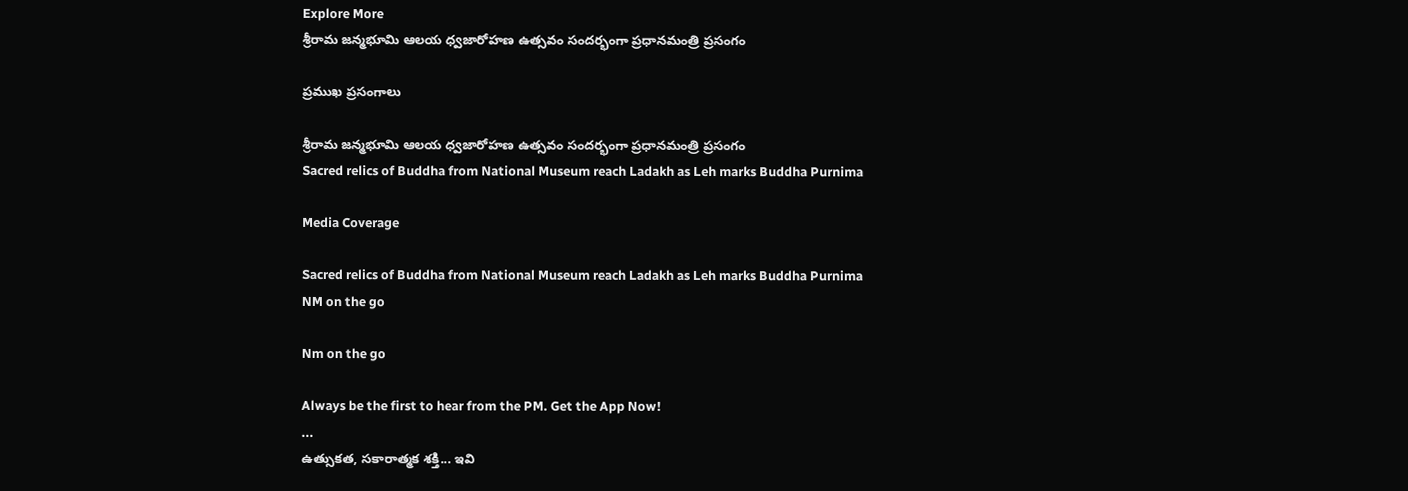Explore More
శ్రీరామ జన్మభూమి ఆలయ ధ్వజారోహణ ఉత్సవం సందర్భంగా ప్రధానమంత్రి ప్రసంగం

ప్రముఖ ప్రసంగాలు

శ్రీరామ జన్మభూమి ఆలయ ధ్వజారోహణ ఉత్సవం సందర్భంగా ప్రధానమంత్రి ప్రసంగం
Sacred relics of Buddha from National Museum reach Ladakh as Leh marks Buddha Purnima

Media Coverage

Sacred relics of Buddha from National Museum reach Ladakh as Leh marks Buddha Purnima
NM on the go

Nm on the go

Always be the first to hear from the PM. Get the App Now!
...
ఉత్సుకత, సకారాత్మక శక్తి... ఇవి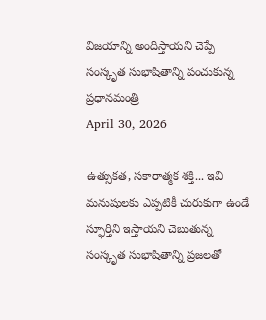విజయాన్ని అందిస్తాయని చెప్పే సంస్కృత సుభాషితాన్ని పంచుకున్న ప్రధానమంత్రి
April 30, 2026

ఉత్సుకత, సకారాత్మక శక్తి... ఇవి మనుషులకు ఎప్పటికీ చురుకుగా ఉండే స్ఫూర్తిని ఇస్తాయని చెబుతున్న సంస్కృత సుభాషితాన్ని ప్రజలతో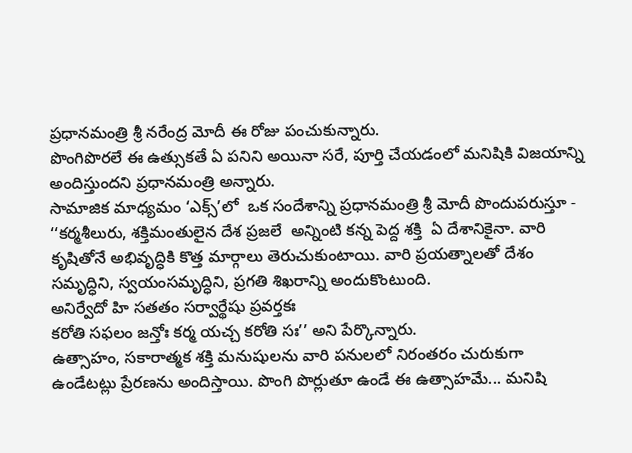ప్రధానమంత్రి శ్రీ నరేంద్ర మోదీ ఈ రోజు పంచుకున్నారు.
పొంగిపొరలే ఈ ఉత్సుకతే ఏ పనిని అయినా సరే, పూర్తి చేయడంలో మనిషికి విజయాన్ని అందిస్తుందని ప్రధానమంత్రి అన్నారు.
సామాజిక మాధ్యమం ‘ఎక్స్’లో  ఒక సందేశాన్ని ప్రధానమంత్రి శ్రీ మోదీ పొందుపరుస్తూ -
‘‘కర్మశీలురు, శక్తిమంతులైన దేశ ప్రజలే  అన్నింటి కన్న పెద్ద శక్తి  ఏ దేశానికైనా. వారి కృషితోనే అభివృద్ధికి కొత్త మార్గాలు తెరుచుకుంటాయి. వారి ప్రయత్నాలతో దేశం సమృద్ధిని, స్వయంసమృద్ధిని, ప్రగతి శిఖరాన్ని అందుకొంటుంది.
అనిర్వేదో హి సతతం సర్వార్థేషు ప్రవర్తకః
కరోతి సఫలం జన్తోః కర్మ యచ్చ కరోతి సః’’ అని పేర్కొన్నారు.
ఉత్సాహం, సకారాత్మక శక్తి మనుషులను వారి పనులలో నిరంతరం చురుకుగా ఉండేటట్లు ప్రేరణను అందిస్తాయి. పొంగి పొర్లుతూ ఉండే ఈ ఉత్సాహమే... మనిషి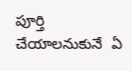పూర్తి చేయాలనుకునే  ఏ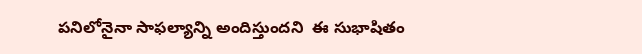పనిలోనైనా సాఫల్యాన్ని అందిస్తుందని  ఈ సుభాషితం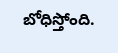బోధిస్తోంది.